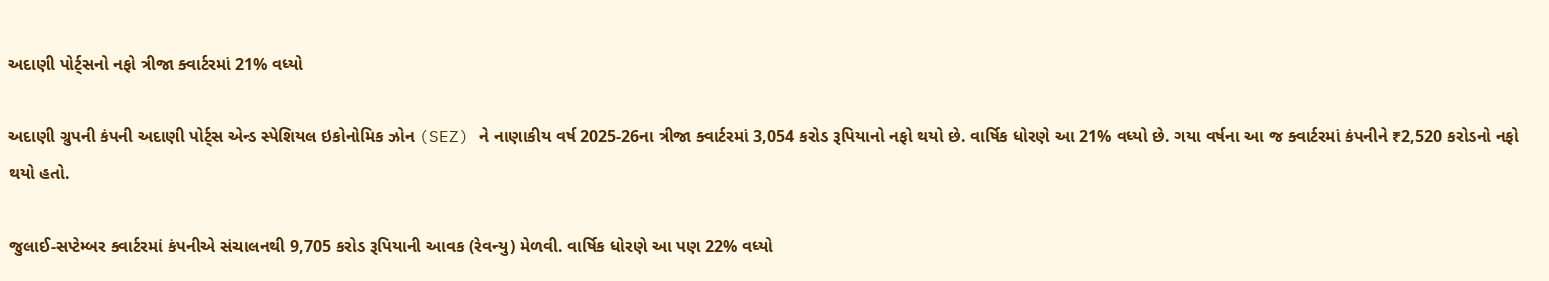અદાણી પોર્ટ્સનો નફો ત્રીજા ક્વાર્ટરમાં 21% વધ્યો

અદાણી ગ્રુપની કંપની અદાણી પોર્ટ્સ એન્ડ સ્પેશિયલ ઇકોનોમિક ઝોન (SEZ) ને નાણાકીય વર્ષ 2025-26ના ત્રીજા ક્વાર્ટરમાં 3,054 કરોડ રૂપિયાનો નફો થયો છે. વાર્ષિક ધોરણે આ 21% વધ્યો છે. ગયા વર્ષના આ જ ક્વાર્ટરમાં કંપનીને ₹2,520 કરોડનો નફો થયો હતો.

જુલાઈ-સપ્ટેમ્બર ક્વાર્ટરમાં કંપનીએ સંચાલનથી 9,705 કરોડ રૂપિયાની આવક (રેવન્યુ) મેળવી. વાર્ષિક ધોરણે આ પણ 22% વધ્યો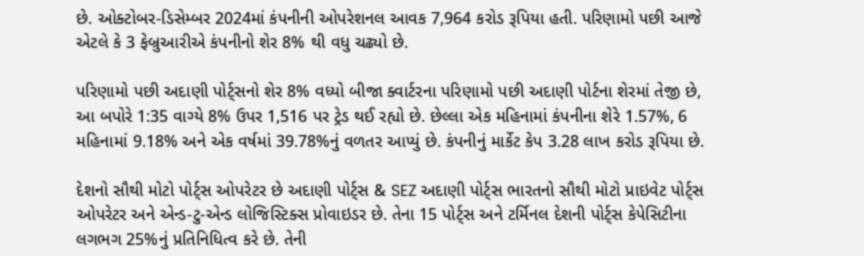છે. ઓક્ટોબર-ડિસેમ્બર 2024માં કંપનીની ઓપરેશનલ આવક 7,964 કરોડ રૂપિયા હતી. પરિણામો પછી આજે એટલે કે 3 ફેબ્રુઆરીએ કંપનીનો શેર 8% થી વધુ ચઢ્યો છે.

પરિણામો પછી અદાણી પોર્ટ્સનો શેર 8% વધ્યો બીજા ક્વાર્ટરના પરિણામો પછી અદાણી પોર્ટના શેરમાં તેજી છે, આ બપોરે 1:35 વાગ્યે 8% ઉપર 1,516 પર ટ્રેડ થઈ રહ્યો છે. છેલ્લા એક મહિનામાં કંપનીના શેરે 1.57%, 6 મહિનામાં 9.18% અને એક વર્ષમાં 39.78%નું વળતર આપ્યું છે. કંપનીનું માર્કેટ કેપ 3.28 લાખ કરોડ રૂપિયા છે.

દેશનો સૌથી મોટો પોર્ટ્સ ઓપરેટર છે અદાણી પોર્ટ્સ & SEZ અદાણી પોર્ટ્સ ભારતનો સૌથી મોટો પ્રાઇવેટ પોર્ટ્સ ઓપરેટર અને એન્ડ-ટુ-એન્ડ લોજિસ્ટિક્સ પ્રોવાઇડર છે. તેના 15 પોર્ટ્સ અને ટર્મિનલ દેશની પોર્ટ્સ કેપેસિટીના લગભગ 25%નું પ્રતિનિધિત્વ કરે છે. તેની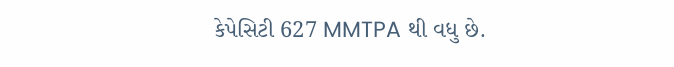કેપેસિટી 627 MMTPA થી વધુ છે.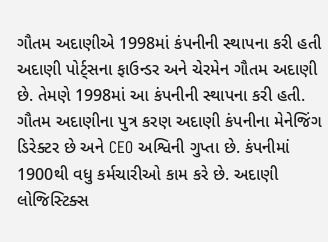ગૌતમ અદાણીએ 1998માં કંપનીની સ્થાપના કરી હતી અદાણી પોર્ટ્સના ફાઉન્ડર અને ચેરમેન ગૌતમ અદાણી છે. તેમણે 1998માં આ કંપનીની સ્થાપના કરી હતી. ગૌતમ અદાણીના પુત્ર કરણ અદાણી કંપનીના મેનેજિંગ ડિરેક્ટર છે અને CEO અશ્વિની ગુપ્તા છે. કંપનીમાં 1900થી વધુ કર્મચારીઓ કામ કરે છે. અદાણી લોજિસ્ટિક્સ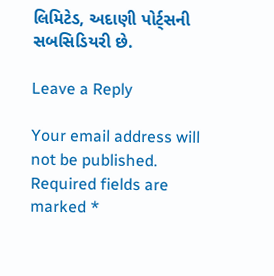લિમિટેડ, અદાણી પોર્ટ્સની સબસિડિયરી છે.

Leave a Reply

Your email address will not be published. Required fields are marked *